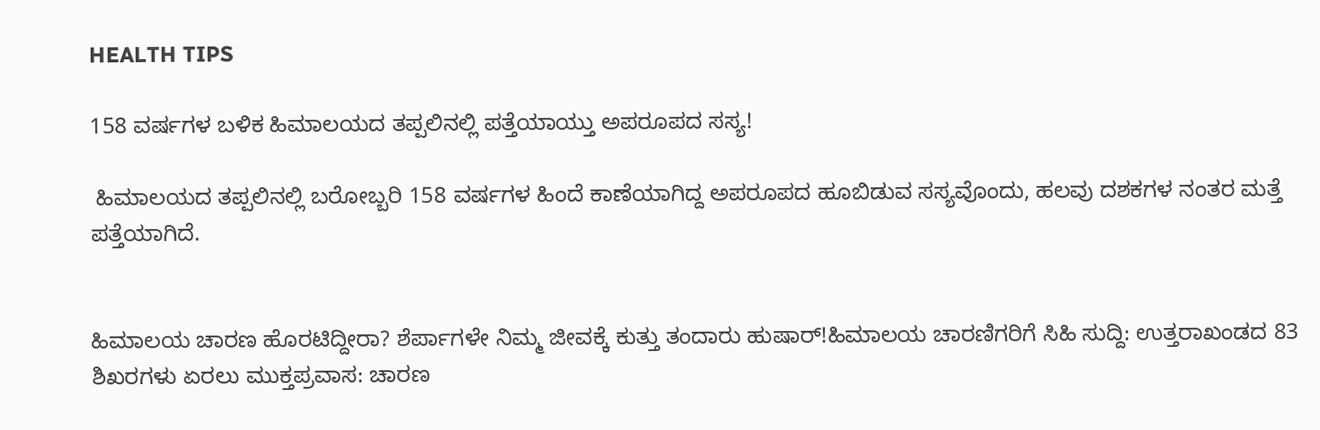HEALTH TIPS

158 ವರ್ಷಗಳ ಬಳಿಕ ಹಿಮಾಲಯದ ತಪ್ಪಲಿನಲ್ಲಿ ಪತ್ತೆಯಾಯ್ತು ಅಪರೂಪದ ಸಸ್ಯ!

 ಹಿಮಾಲಯದ ತಪ್ಪಲಿನಲ್ಲಿ ಬರೋಬ್ಬರಿ 158 ವರ್ಷಗಳ ಹಿಂದೆ ಕಾಣೆಯಾಗಿದ್ದ ಅಪರೂಪದ ಹೂಬಿಡುವ ಸಸ್ಯವೊಂದು, ಹಲವು ದಶಕಗಳ ನಂತರ ಮತ್ತೆ ಪತ್ತೆಯಾಗಿದೆ.


ಹಿಮಾಲಯ ಚಾರಣ ಹೊರಟಿದ್ದೀರಾ? ಶೆರ್ಪಾಗಳೇ ನಿಮ್ಮ ಜೀವಕ್ಕೆ ಕುತ್ತು ತಂದಾರು ಹುಷಾರ್!ಹಿಮಾಲಯ ಚಾರಣಿಗರಿಗೆ ಸಿಹಿ ಸುದ್ದಿ: ಉತ್ತರಾಖಂಡದ 83 ಶಿಖರಗಳು ಏರಲು ಮುಕ್ತಪ್ರವಾಸ: ಚಾರಣ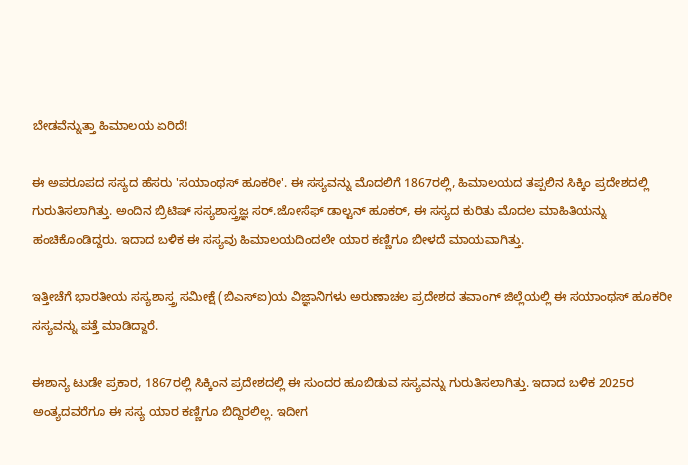ಬೇಡವೆನ್ನುತ್ತಾ ಹಿಮಾಲಯ ಏರಿದೆ!

ಈ ಅಪರೂಪದ ಸಸ್ಯದ ಹೆಸರು 'ಸಯಾಂಥಸ್ ಹೂಕರೀ'. ಈ ಸಸ್ಯವನ್ನು ಮೊದಲಿಗೆ 1867ರಲ್ಲಿ, ಹಿಮಾಲಯದ ತಪ್ಪಲಿನ ಸಿಕ್ಕಿಂ ಪ್ರದೇಶದಲ್ಲಿ ಗುರುತಿಸಲಾಗಿತ್ತು. ಅಂದಿನ ಬ್ರಿಟಿಷ್ ಸಸ್ಯಶಾಸ್ತ್ರಜ್ಞ ಸರ್.ಜೋಸೆಫ್ ಡಾಲ್ಟನ್ ಹೂಕರ್, ಈ ಸಸ್ಯದ ಕುರಿತು ಮೊದಲ ಮಾಹಿತಿಯನ್ನು ಹಂಚಿಕೊಂಡಿದ್ದರು. ಇದಾದ ಬಳಿಕ ಈ ಸಸ್ಯವು ಹಿಮಾಲಯದಿಂದಲೇ ಯಾರ ಕಣ್ಣಿಗೂ ಬೀಳದೆ ಮಾಯವಾಗಿತ್ತು.

ಇತ್ತೀಚೆಗೆ ಭಾರತೀಯ ಸಸ್ಯಶಾಸ್ತ್ರ ಸಮೀಕ್ಷೆ (ಬಿಎಸ್‌ಐ)ಯ ವಿಜ್ಞಾನಿಗಳು ಅರುಣಾಚಲ ಪ್ರದೇಶದ ತವಾಂಗ್ ಜಿಲ್ಲೆಯಲ್ಲಿ ಈ ಸಯಾಂಥಸ್ ಹೂಕರೀ ಸಸ್ಯವನ್ನು ಪತ್ತೆ ಮಾಡಿದ್ದಾರೆ.

ಈಶಾನ್ಯ ಟುಡೇ ಪ್ರಕಾರ, 1867ರಲ್ಲಿ ಸಿಕ್ಕಿಂನ ಪ್ರದೇಶದಲ್ಲಿ ಈ ಸುಂದರ ಹೂಬಿಡುವ ಸಸ್ಯವನ್ನು ಗುರುತಿಸಲಾಗಿತ್ತು. ಇದಾದ ಬಳಿಕ 2025ರ ಅಂತ್ಯದವರೆಗೂ ಈ ಸಸ್ಯ ಯಾರ ಕಣ್ಣಿಗೂ ಬಿದ್ದಿರಲಿಲ್ಲ. ಇದೀಗ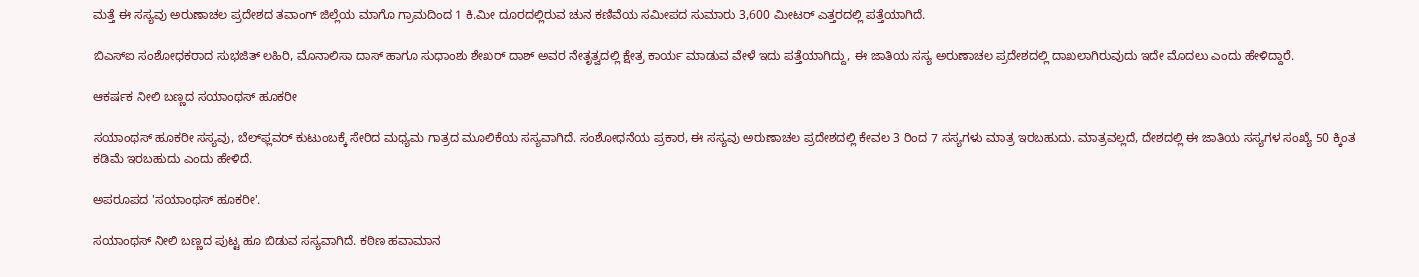ಮತ್ತೆ ಈ ಸಸ್ಯವು ಅರುಣಾಚಲ ಪ್ರದೇಶದ ತವಾಂಗ್‌ ಜಿಲ್ಲೆಯ ಮಾಗೊ ಗ್ರಾಮದಿಂದ 1 ಕಿ.ಮೀ ದೂರದಲ್ಲಿರುವ ಚುನ ಕಣಿವೆಯ ಸಮೀಪದ ಸುಮಾರು 3,600 ಮೀಟರ್ ಎತ್ತರದಲ್ಲಿ ಪತ್ತೆಯಾಗಿದೆ.

ಬಿಎಸ್‌ಐ ಸಂಶೋಧಕರಾದ ಸುಭಜಿತ್ ಲಹಿರಿ, ಮೊನಾಲಿಸಾ ದಾಸ್ ಹಾಗೂ ಸುಧಾಂಶು ಶೇಖರ್ ದಾಶ್ ಅವರ ನೇತೃತ್ವದಲ್ಲಿ ಕ್ಷೇತ್ರ ಕಾರ್ಯ ಮಾಡುವ ವೇಳೆ ಇದು ಪತ್ತೆಯಾಗಿದ್ದು, ಈ ಜಾತಿಯ ಸಸ್ಯ ಅರುಣಾಚಲ ಪ್ರದೇಶದಲ್ಲಿ ದಾಖಲಾಗಿರುವುದು ಇದೇ ಮೊದಲು ಎಂದು ಹೇಳಿದ್ದಾರೆ.

ಆಕರ್ಷಕ ನೀಲಿ ಬಣ್ಣದ ಸಯಾಂಥಸ್ ಹೂಕರೀ

ಸಯಾಂಥಸ್ ಹೂಕರೀ ಸಸ್ಯವು, ಬೆಲ್‌ಫ್ಲವರ್ ಕುಟುಂಬಕ್ಕೆ ಸೇರಿದ ಮಧ್ಯಮ ಗಾತ್ರದ ಮೂಲಿಕೆಯ ಸಸ್ಯವಾಗಿದೆ. ಸಂಶೋಧನೆಯ ಪ್ರಕಾರ, ಈ ಸಸ್ಯವು ಅರುಣಾಚಲ ಪ್ರದೇಶದಲ್ಲಿ ಕೇವಲ 3 ರಿಂದ 7 ಸಸ್ಯಗಳು ಮಾತ್ರ ಇರಬಹುದು. ಮಾತ್ರವಲ್ಲದೆ, ದೇಶದಲ್ಲಿ ಈ ಜಾತಿಯ ಸಸ್ಯಗಳ ಸಂಖ್ಯೆ 50 ಕ್ಕಿಂತ ಕಡಿಮೆ ಇರಬಹುದು ಎಂದು ಹೇಳಿದೆ.

ಅಪರೂಪದ 'ಸಯಾಂಥಸ್ ಹೂಕರೀ'.

ಸಯಾಂಥಸ್ ನೀಲಿ ಬಣ್ಣದ ಪುಟ್ಟ ಹೂ ಬಿಡುವ ಸಸ್ಯವಾಗಿದೆ. ಕಠಿಣ ಹವಾಮಾನ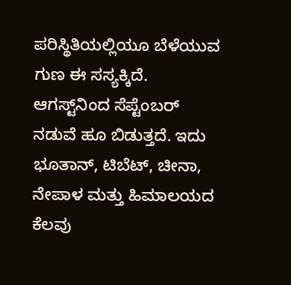ಪರಿಸ್ಥಿತಿಯಲ್ಲಿಯೂ ಬೆಳೆಯುವ ಗುಣ ಈ ಸಸ್ಯಕ್ಕಿದೆ. ಆಗಸ್ಟ್‌ನಿಂದ ಸೆಪ್ಟೆಂಬರ್ ನಡುವೆ ಹೂ ಬಿಡುತ್ತದೆ. ಇದು ಭೂತಾನ್, ಟಿಬೆಟ್‌, ಚೀನಾ, ನೇಪಾಳ ಮತ್ತು ಹಿಮಾಲಯದ ಕೆಲವು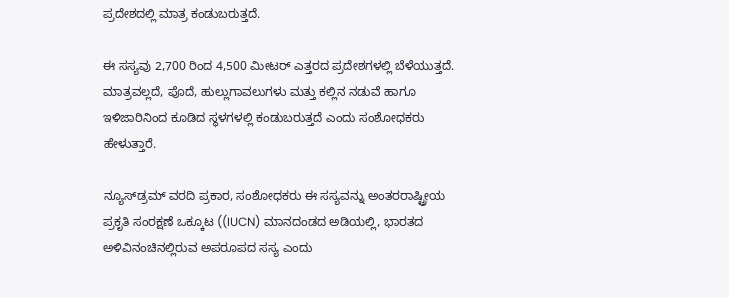ಪ್ರದೇಶದಲ್ಲಿ ಮಾತ್ರ ಕಂಡುಬರುತ್ತದೆ.

ಈ ಸಸ್ಯವು 2,700 ರಿಂದ 4,500 ಮೀಟರ್‌ ಎತ್ತರದ ಪ್ರದೇಶಗಳಲ್ಲಿ ಬೆಳೆಯುತ್ತದೆ. ಮಾತ್ರವಲ್ಲದೆ, ಪೊದೆ, ಹುಲ್ಲುಗಾವಲುಗಳು ಮತ್ತು ಕಲ್ಲಿನ ನಡುವೆ ಹಾಗೂ ಇಳಿಜಾರಿನಿಂದ ಕೂಡಿದ ಸ್ಥಳಗಳಲ್ಲಿ ಕಂಡುಬರುತ್ತದೆ ಎಂದು ಸಂಶೋಧಕರು ಹೇಳುತ್ತಾರೆ.

ನ್ಯೂಸ್‌ಡ್ರಮ್ ವರದಿ ಪ್ರಕಾರ, ಸಂಶೋಧಕರು ಈ ಸಸ್ಯವನ್ನು ಅಂತರರಾಷ್ಟ್ರೀಯ ಪ್ರಕೃತಿ ಸಂರಕ್ಷಣೆ ಒಕ್ಕೂಟ ((IUCN) ಮಾನದಂಡದ ಅಡಿಯಲ್ಲಿ, ಭಾರತದ ಅಳಿವಿನಂಚಿನಲ್ಲಿರುವ ಅಪರೂಪದ ಸಸ್ಯ ಎಂದು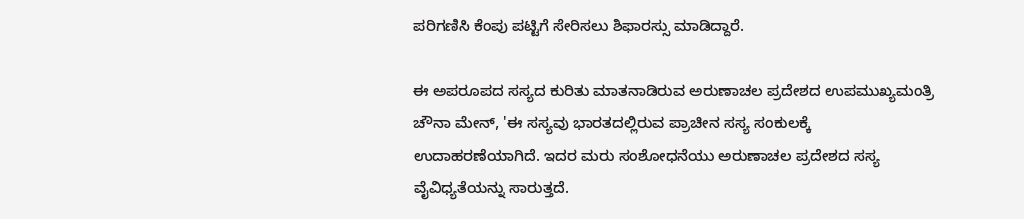ಪರಿಗಣಿಸಿ ಕೆಂಪು ಪಟ್ಟಿಗೆ ಸೇರಿಸಲು ಶಿಫಾರಸ್ಸು ಮಾಡಿದ್ದಾರೆ.

ಈ ಅಪರೂಪದ ಸಸ್ಯದ ಕುರಿತು ಮಾತನಾಡಿರುವ ಅರುಣಾಚಲ ಪ್ರದೇಶದ ಉಪಮುಖ್ಯಮಂತ್ರಿ ಚೌನಾ ಮೇನ್, 'ಈ ಸಸ್ಯವು ಭಾರತದಲ್ಲಿರುವ ಪ್ರಾಚೀನ ಸಸ್ಯ ಸಂಕುಲಕ್ಕೆ ಉದಾಹರಣೆಯಾಗಿದೆ. ಇದರ ಮರು ಸಂಶೋಧನೆಯು ಅರುಣಾಚಲ ಪ್ರದೇಶದ ಸಸ್ಯ ವೈವಿಧ್ಯತೆಯನ್ನು ಸಾರುತ್ತದೆ.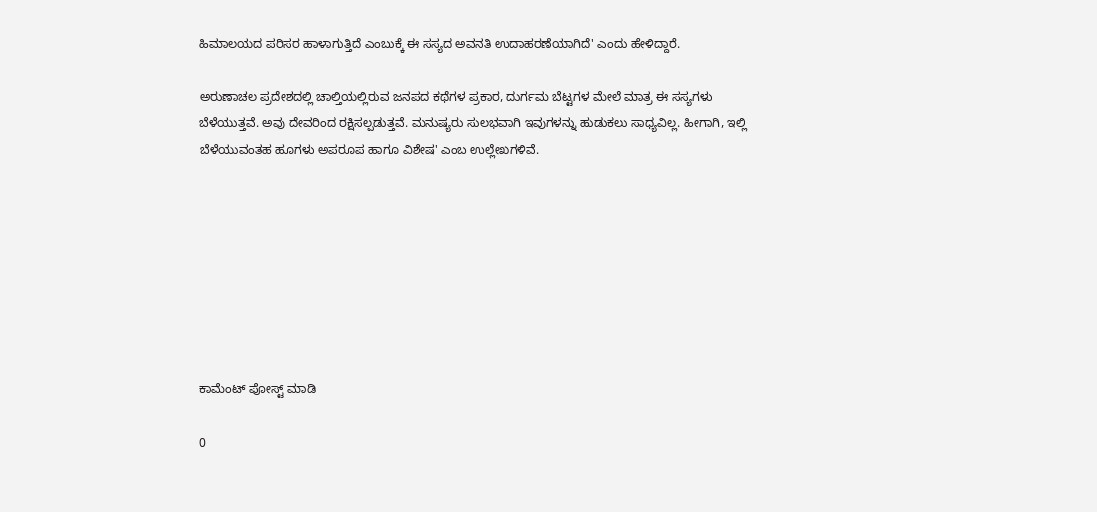ಹಿಮಾಲಯದ ಪರಿಸರ ಹಾಳಾಗುತ್ತಿದೆ ಎಂಬುಕ್ಕೆ ಈ ಸಸ್ಯದ ಅವನತಿ ಉದಾಹರಣೆಯಾಗಿದೆ' ಎಂದು ಹೇಳಿದ್ದಾರೆ.

ಅರುಣಾಚಲ ಪ್ರದೇಶದಲ್ಲಿ ಚಾಲ್ತಿಯಲ್ಲಿರುವ ಜನಪದ ಕಥೆಗಳ ಪ್ರಕಾರ, ದುರ್ಗಮ ಬೆಟ್ಟಗಳ ಮೇಲೆ ಮಾತ್ರ ಈ ಸಸ್ಯಗಳು ಬೆಳೆಯುತ್ತವೆ. ಅವು ದೇವರಿಂದ ರಕ್ಷಿಸಲ್ಪಡುತ್ತವೆ. ಮನುಷ್ಯರು ಸುಲಭವಾಗಿ ಇವುಗಳನ್ನು ಹುಡುಕಲು ಸಾಧ್ಯವಿಲ್ಲ. ಹೀಗಾಗಿ, ಇಲ್ಲಿ ಬೆಳೆಯುವಂತಹ ಹೂಗಳು ಅಪರೂಪ ಹಾಗೂ ವಿಶೇಷ' ಎಂಬ ಉಲ್ಲೇಖಗಳಿವೆ.








ಕಾಮೆಂಟ್‌‌ ಪೋಸ್ಟ್‌ ಮಾಡಿ

0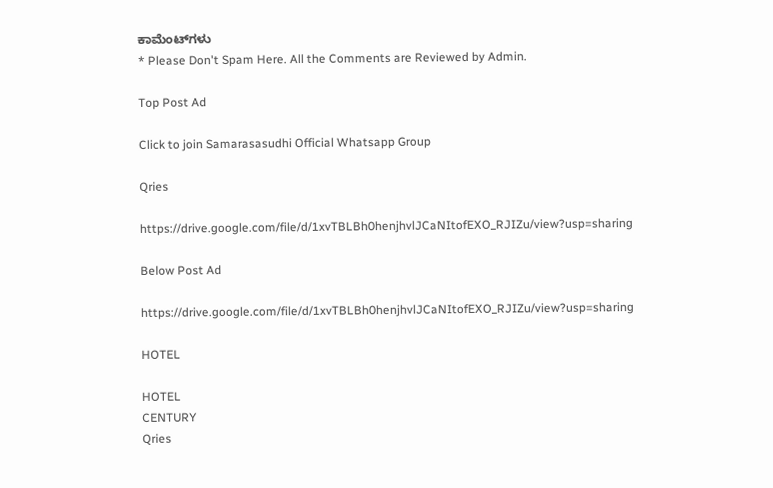ಕಾಮೆಂಟ್‌ಗಳು
* Please Don't Spam Here. All the Comments are Reviewed by Admin.

Top Post Ad

Click to join Samarasasudhi Official Whatsapp Group

Qries

https://drive.google.com/file/d/1xvTBLBh0henjhvlJCaNItofEXO_RJIZu/view?usp=sharing

Below Post Ad

https://drive.google.com/file/d/1xvTBLBh0henjhvlJCaNItofEXO_RJIZu/view?usp=sharing

HOTEL

HOTEL
CENTURY
Qries